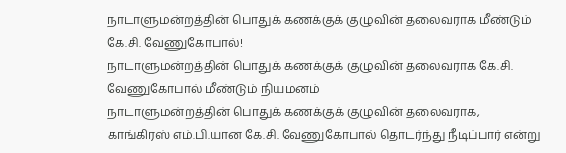நாடாளுமன்றத்தின் பொதுக் கணக்குக் குழுவின் தலைவராக மீண்டும் கே.சி. வேணுகோபால்!
நாடாளுமன்றத்தின் பொதுக் கணக்குக் குழுவின் தலைவராக கே.சி. வேணுகோபால் மீண்டும் நியமனம்
நாடாளுமன்றத்தின் பொதுக் கணக்குக் குழுவின் தலைவராக, காங்கிரஸ் எம்.பி.யான கே.சி. வேணுகோபால் தொடர்ந்து நீடிப்பார் என்று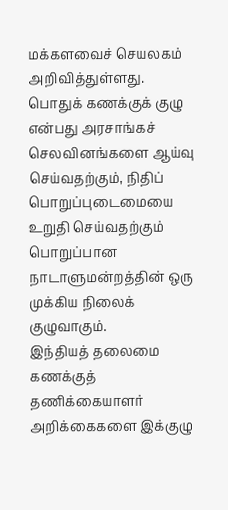மக்களவைச் செயலகம் அறிவித்துள்ளது.
பொதுக் கணக்குக் குழு என்பது அரசாங்கச் செலவினங்களை ஆய்வு செய்வதற்கும், நிதிப் பொறுப்புடைமையை உறுதி செய்வதற்கும் பொறுப்பான நாடாளுமன்றத்தின் ஒரு முக்கிய நிலைக் குழுவாகும்.
இந்தியத் தலைமை கணக்குத் தணிக்கையாளர் அறிக்கைகளை இக்குழு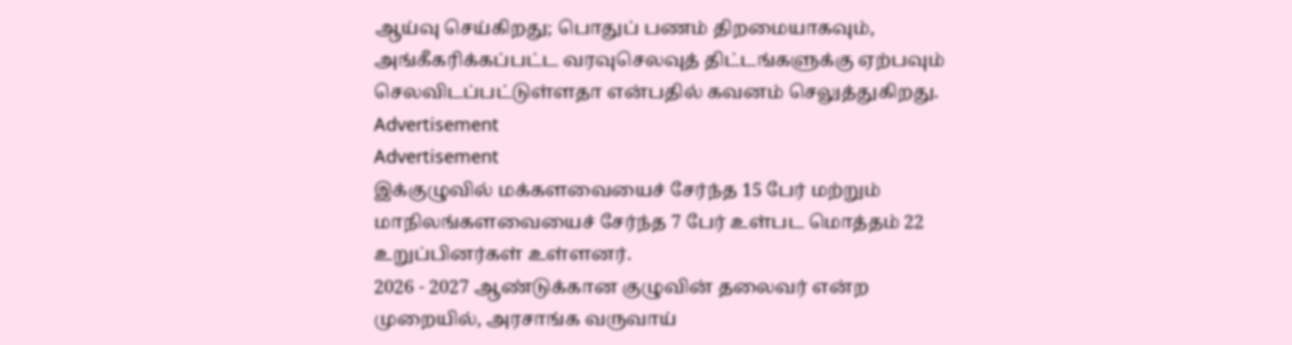ஆய்வு செய்கிறது; பொதுப் பணம் திறமையாகவும், அங்கீகரிக்கப்பட்ட வரவுசெலவுத் திட்டங்களுக்கு ஏற்பவும் செலவிடப்பட்டுள்ளதா என்பதில் கவனம் செலுத்துகிறது.
Advertisement
Advertisement
இக்குழுவில் மக்களவையைச் சேர்ந்த 15 பேர் மற்றும் மாநிலங்களவையைச் சேர்ந்த 7 பேர் உள்பட மொத்தம் 22 உறுப்பினர்கள் உள்ளனர்.
2026 - 2027 ஆண்டுக்கான குழுவின் தலைவர் என்ற முறையில், அரசாங்க வருவாய்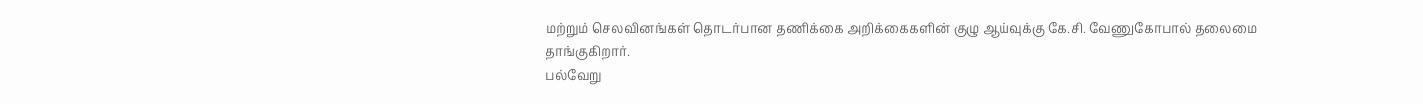மற்றும் செலவினங்கள் தொடர்பான தணிக்கை அறிக்கைகளின் குழு ஆய்வுக்கு கே.சி. வேணுகோபால் தலைமை தாங்குகிறார்.
பல்வேறு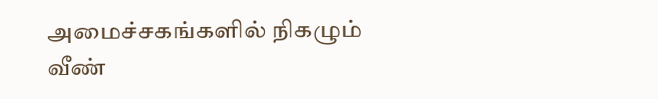அமைச்சகங்களில் நிகழும் வீண்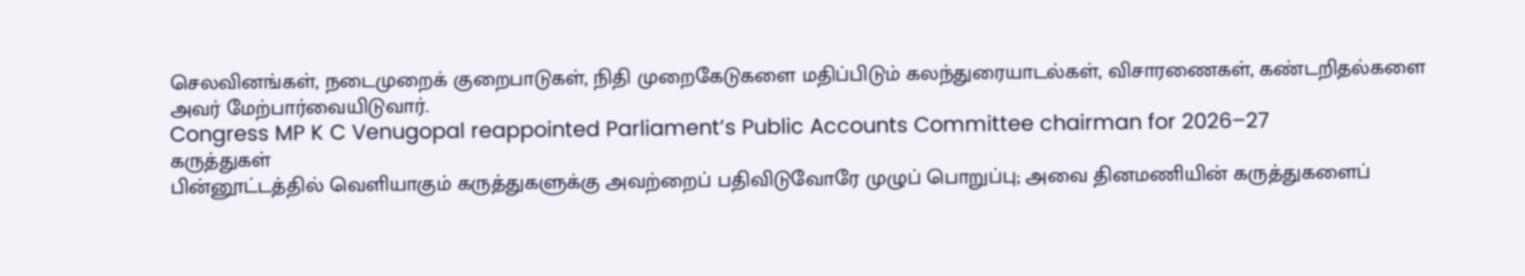செலவினங்கள், நடைமுறைக் குறைபாடுகள், நிதி முறைகேடுகளை மதிப்பிடும் கலந்துரையாடல்கள், விசாரணைகள், கண்டறிதல்களை அவர் மேற்பார்வையிடுவார்.
Congress MP K C Venugopal reappointed Parliament’s Public Accounts Committee chairman for 2026–27
கருத்துகள்
பின்னூட்டத்தில் வெளியாகும் கருத்துகளுக்கு அவற்றைப் பதிவிடுவோரே முழுப் பொறுப்பு; அவை தினமணியின் கருத்துகளைப்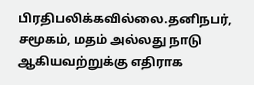பிரதிபலிக்கவில்லை.தனிநபர், சமூகம், மதம் அல்லது நாடு ஆகியவற்றுக்கு எதிராக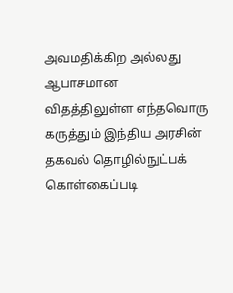அவமதிக்கிற அல்லது ஆபாசமான விதத்திலுள்ள எந்தவொரு கருத்தும் இந்திய அரசின் தகவல் தொழில்நுட்பக் கொள்கைப்படி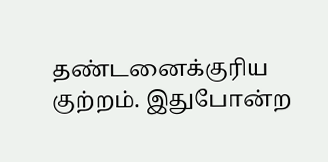தண்டனைக்குரிய குற்றம். இதுபோன்ற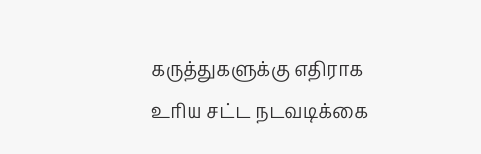கருத்துகளுக்கு எதிராக உரிய சட்ட நடவடிக்கை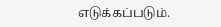எடுக்கப்படும்.